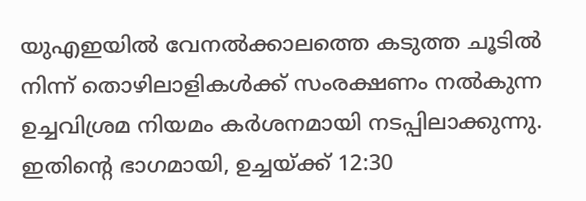യുഎഇയിൽ വേനൽക്കാലത്തെ കടുത്ത ചൂടിൽ നിന്ന് തൊഴിലാളികൾക്ക് സംരക്ഷണം നൽകുന്ന ഉച്ചവിശ്രമ നിയമം കർശനമായി നടപ്പിലാക്കുന്നു. ഇതിന്റെ ഭാഗമായി, ഉച്ചയ്ക്ക് 12:30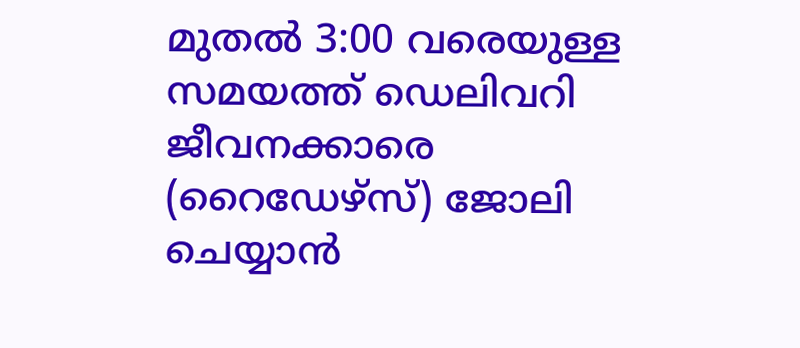മുതൽ 3:00 വരെയുള്ള സമയത്ത് ഡെലിവറി ജീവനക്കാരെ (റൈഡേഴ്സ്) ജോലി ചെയ്യാൻ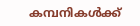കമ്പനികൾക്ക്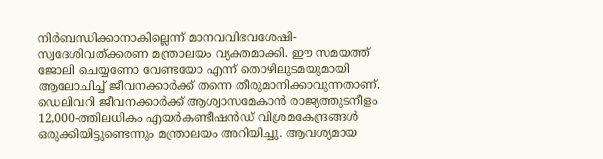നിർബന്ധിക്കാനാകില്ലെന്ന് മാനവവിഭവശേഷി-സ്വദേശിവത്ക്കരണ മന്ത്രാലയം വ്യക്തമാക്കി. ഈ സമയത്ത് ജോലി ചെയ്യണോ വേണ്ടയോ എന്ന് തൊഴിലുടമയുമായി ആലോചിച്ച് ജീവനക്കാർക്ക് തന്നെ തീരുമാനിക്കാവുന്നതാണ്.
ഡെലിവറി ജീവനക്കാർക്ക് ആശ്വാസമേകാൻ രാജ്യത്തുടനീളം 12,000-ത്തിലധികം എയർകണ്ടീഷൻഡ് വിശ്രമകേന്ദ്രങ്ങൾ ഒരുക്കിയിട്ടുണ്ടെന്നും മന്ത്രാലയം അറിയിച്ചു. ആവശ്യമായ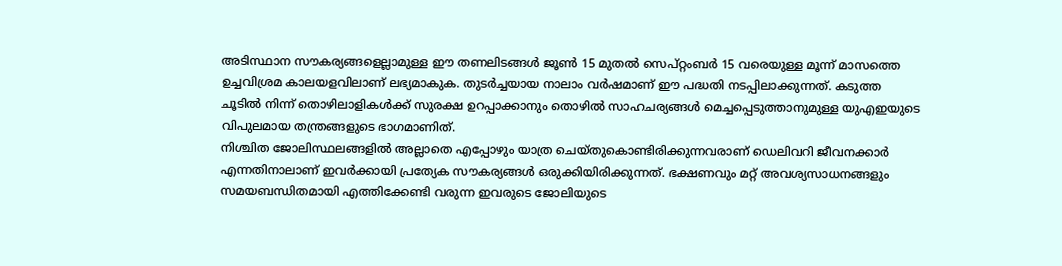അടിസ്ഥാന സൗകര്യങ്ങളെല്ലാമുള്ള ഈ തണലിടങ്ങൾ ജൂൺ 15 മുതൽ സെപ്റ്റംബർ 15 വരെയുള്ള മൂന്ന് മാസത്തെ ഉച്ചവിശ്രമ കാലയളവിലാണ് ലഭ്യമാകുക. തുടർച്ചയായ നാലാം വർഷമാണ് ഈ പദ്ധതി നടപ്പിലാക്കുന്നത്. കടുത്ത ചൂടിൽ നിന്ന് തൊഴിലാളികൾക്ക് സുരക്ഷ ഉറപ്പാക്കാനും തൊഴിൽ സാഹചര്യങ്ങൾ മെച്ചപ്പെടുത്താനുമുള്ള യുഎഇയുടെ വിപുലമായ തന്ത്രങ്ങളുടെ ഭാഗമാണിത്.
നിശ്ചിത ജോലിസ്ഥലങ്ങളിൽ അല്ലാതെ എപ്പോഴും യാത്ര ചെയ്തുകൊണ്ടിരിക്കുന്നവരാണ് ഡെലിവറി ജീവനക്കാർ എന്നതിനാലാണ് ഇവർക്കായി പ്രത്യേക സൗകര്യങ്ങൾ ഒരുക്കിയിരിക്കുന്നത്. ഭക്ഷണവും മറ്റ് അവശ്യസാധനങ്ങളും സമയബന്ധിതമായി എത്തിക്കേണ്ടി വരുന്ന ഇവരുടെ ജോലിയുടെ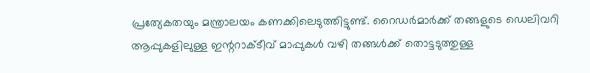പ്രത്യേകതയും മന്ത്രാലയം കണക്കിലെടുത്തിട്ടുണ്ട്. റൈഡർമാർക്ക് തങ്ങളുടെ ഡെലിവറി ആപ്പുകളിലുള്ള ഇന്ററാക്ടീവ് മാപ്പുകൾ വഴി തങ്ങൾക്ക് തൊട്ടടുത്തുള്ള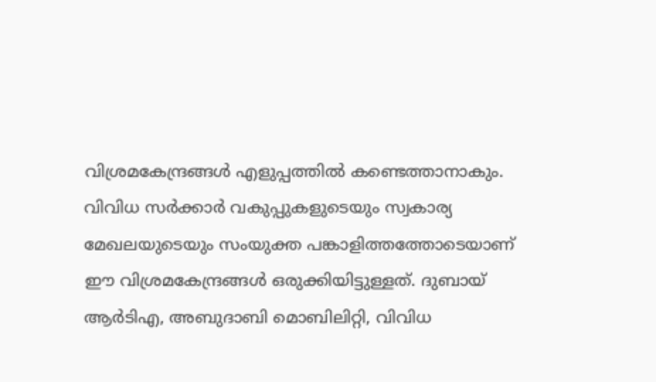വിശ്രമകേന്ദ്രങ്ങൾ എളുപ്പത്തിൽ കണ്ടെത്താനാകും.
വിവിധ സർക്കാർ വകുപ്പുകളുടെയും സ്വകാര്യ മേഖലയുടെയും സംയുക്ത പങ്കാളിത്തത്തോടെയാണ് ഈ വിശ്രമകേന്ദ്രങ്ങൾ ഒരുക്കിയിട്ടുള്ളത്. ദുബായ് ആർടിഎ, അബുദാബി മൊബിലിറ്റി, വിവിധ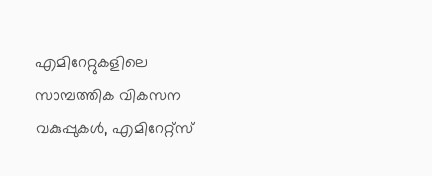എമിറേറ്റുകളിലെ സാമ്പത്തിക വികസന വകുപ്പുകൾ, എമിറേറ്റ്സ്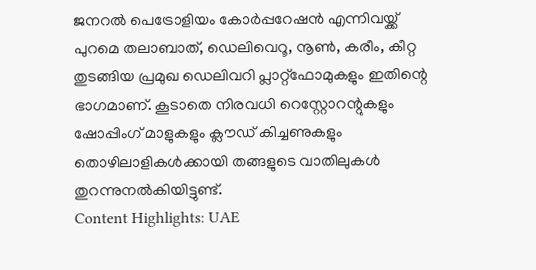ജനറൽ പെട്രോളിയം കോർപ്പറേഷൻ എന്നിവയ്ക്ക് പുറമെ തലാബാത്, ഡെലിവെറൂ, നൂൺ, കരീം, കീറ്റ തുടങ്ങിയ പ്രമുഖ ഡെലിവറി പ്ലാറ്റ്ഫോമുകളും ഇതിന്റെ ഭാഗമാണ്. കൂടാതെ നിരവധി റെസ്റ്റോറന്റുകളും ഷോപ്പിംഗ് മാളുകളും ക്ലൗഡ് കിച്ചണുകളും തൊഴിലാളികൾക്കായി തങ്ങളുടെ വാതിലുകൾ തുറന്നുനൽകിയിട്ടുണ്ട്.
Content Highlights: UAE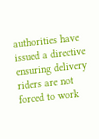authorities have issued a directive ensuring delivery riders are not forced to work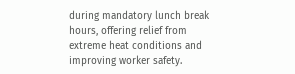during mandatory lunch break hours, offering relief from extreme heat conditions and improving worker safety.